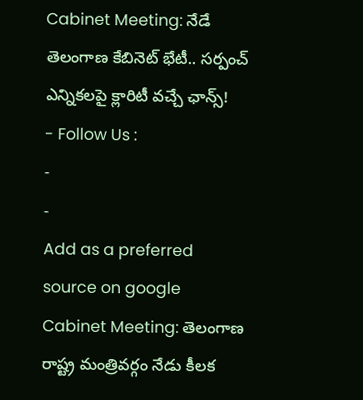Cabinet Meeting: నేడే తెలంగాణ కేబినెట్ భేటీ.. సర్పంచ్ ఎన్నికలపై క్లారిటీ వచ్చే ఛాన్స్!
- Follow Us :
-
-
Add as a preferred
source on google
Cabinet Meeting: తెలంగాణ రాష్ట్ర మంత్రివర్గం నేడు కీలక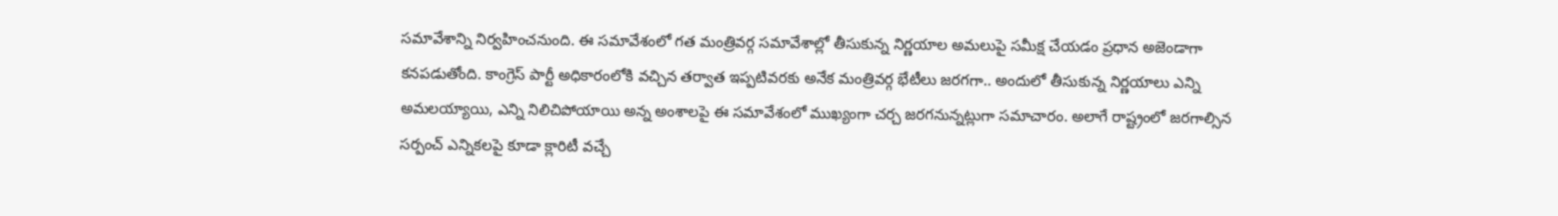సమావేశాన్ని నిర్వహించనుంది. ఈ సమావేశంలో గత మంత్రివర్గ సమావేశాల్లో తీసుకున్న నిర్ణయాల అమలుపై సమీక్ష చేయడం ప్రధాన అజెండాగా కనపడుతోంది. కాంగ్రెస్ పార్టీ అధికారంలోకి వచ్చిన తర్వాత ఇప్పటివరకు అనేక మంత్రివర్గ భేటీలు జరగగా.. అందులో తీసుకున్న నిర్ణయాలు ఎన్ని అమలయ్యాయి, ఎన్ని నిలిచిపోయాయి అన్న అంశాలపై ఈ సమావేశంలో ముఖ్యంగా చర్చ జరగనున్నట్లుగా సమాచారం. అలాగే రాష్ట్రంలో జరగాల్సిన సర్పంచ్ ఎన్నికలపై కూడా క్లారిటీ వచ్చే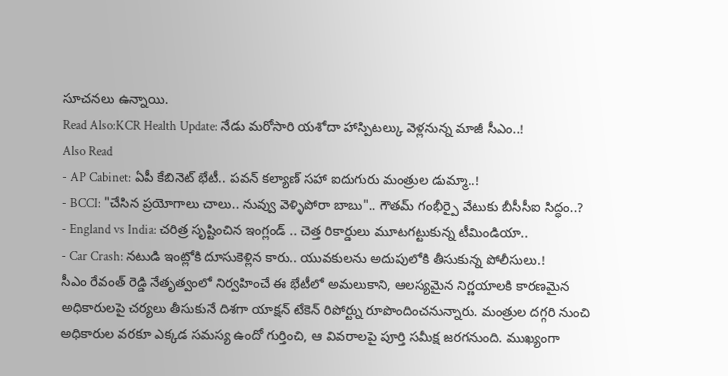సూచనలు ఉన్నాయి.
Read Also:KCR Health Update: నేడు మరోసారి యశోదా హాస్పిటల్కు వెళ్లనున్న మాజీ సీఎం..!
Also Read
- AP Cabinet: ఏపీ కేబినెట్ భేటీ.. పవన్ కల్యాణ్ సహా ఐదుగురు మంత్రుల డుమ్మా..!
- BCCI: "చేసిన ప్రయోగాలు చాలు.. నువ్వు వెళ్ళిపోరా బాబు".. గౌతమ్ గంభీర్పై వేటుకు బీసీసీఐ సిద్ధం..?
- England vs India: చరిత్ర సృష్టించిన ఇంగ్లండ్ .. చెత్త రికార్డులు మూటగట్టుకున్న టీమిండియా..
- Car Crash: నటుడి ఇంట్లోకి దూసుకెళ్లిన కారు.. యువకులను అదుపులోకి తీసుకున్న పోలీసులు.!
సీఎం రేవంత్ రెడ్డి నేతృత్వంలో నిర్వహించే ఈ భేటీలో అమలుకాని, ఆలస్యమైన నిర్ణయాలకి కారణమైన అధికారులపై చర్యలు తీసుకునే దిశగా యాక్షన్ టేకెన్ రిపోర్ట్ను రూపొందించనున్నారు. మంత్రుల దగ్గరి నుంచి అధికారుల వరకూ ఎక్కడ సమస్య ఉందో గుర్తించి, ఆ వివరాలపై పూర్తి సమీక్ష జరగనుంది. ముఖ్యంగా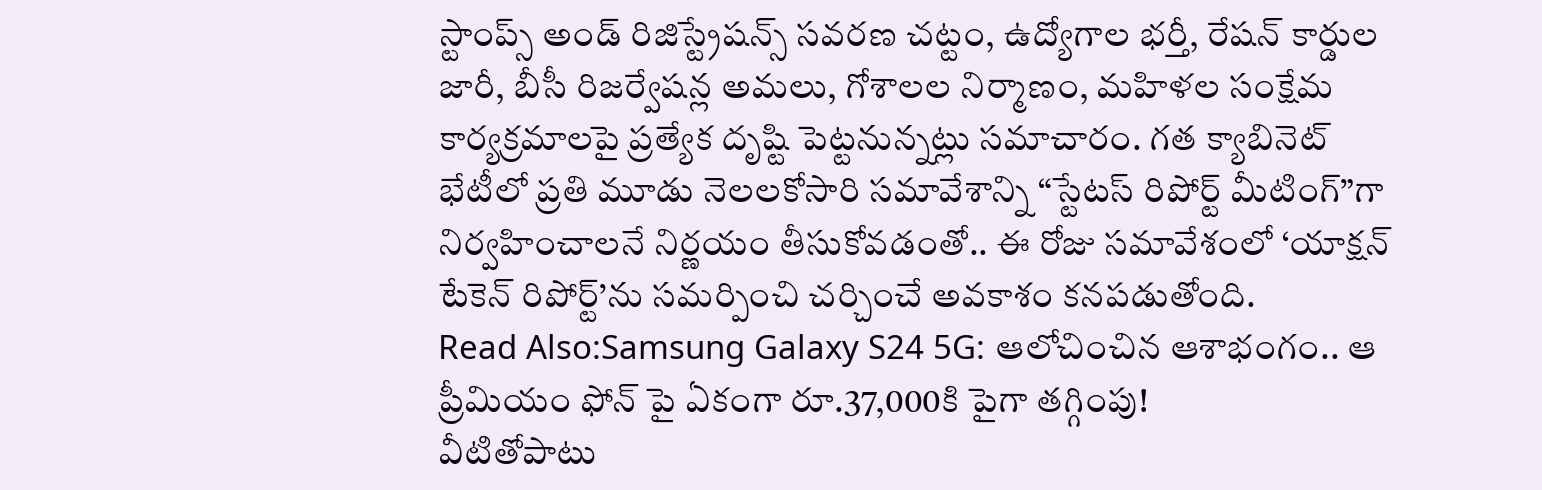స్టాంప్స్ అండ్ రిజిస్ట్రేషన్స్ సవరణ చట్టం, ఉద్యోగాల భర్తీ, రేషన్ కార్డుల జారీ, బీసీ రిజర్వేషన్ల అమలు, గోశాలల నిర్మాణం, మహిళల సంక్షేమ కార్యక్రమాలపై ప్రత్యేక దృష్టి పెట్టనున్నట్లు సమాచారం. గత క్యాబినెట్ భేటీలో ప్రతి మూడు నెలలకోసారి సమావేశాన్ని “స్టేటస్ రిపోర్ట్ మీటింగ్”గా నిర్వహించాలనే నిర్ణయం తీసుకోవడంతో.. ఈ రోజు సమావేశంలో ‘యాక్షన్ టేకెన్ రిపోర్ట్’ను సమర్పించి చర్చించే అవకాశం కనపడుతోంది.
Read Also:Samsung Galaxy S24 5G: ఆలోచించిన ఆశాభంగం.. ఆ ప్రీమియం ఫోన్ పై ఏకంగా రూ.37,000కి పైగా తగ్గింపు!
వీటితోపాటు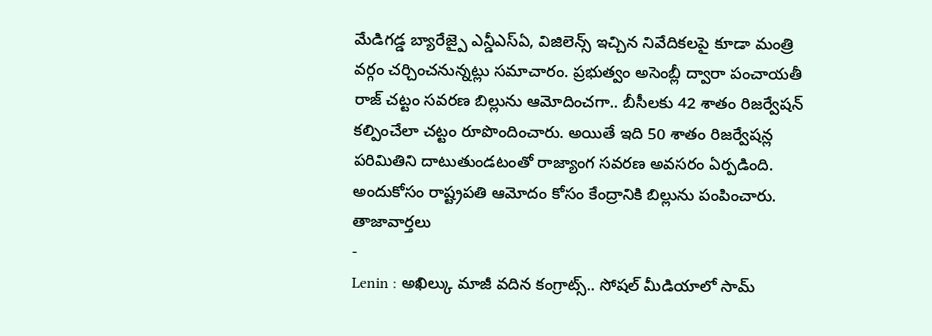మేడిగడ్డ బ్యారేజ్పై ఎన్డీఎస్ఏ, విజిలెన్స్ ఇచ్చిన నివేదికలపై కూడా మంత్రి వర్గం చర్చించనున్నట్లు సమాచారం. ప్రభుత్వం అసెంబ్లీ ద్వారా పంచాయతీ రాజ్ చట్టం సవరణ బిల్లును ఆమోదించగా.. బీసీలకు 42 శాతం రిజర్వేషన్ కల్పించేలా చట్టం రూపొందించారు. అయితే ఇది 50 శాతం రిజర్వేషన్ల పరిమితిని దాటుతుండటంతో రాజ్యాంగ సవరణ అవసరం ఏర్పడింది. అందుకోసం రాష్ట్రపతి ఆమోదం కోసం కేంద్రానికి బిల్లును పంపించారు.
తాజావార్తలు
-
Lenin : అఖిల్కు మాజీ వదిన కంగ్రాట్స్.. సోషల్ మీడియాలో సామ్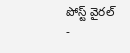పోస్ట్ వైరల్
-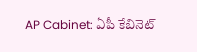AP Cabinet: ఏపీ కేబినెట్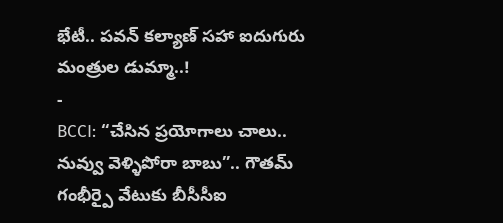భేటీ.. పవన్ కల్యాణ్ సహా ఐదుగురు మంత్రుల డుమ్మా..!
-
BCCI: “చేసిన ప్రయోగాలు చాలు.. నువ్వు వెళ్ళిపోరా బాబు”.. గౌతమ్ గంభీర్పై వేటుకు బీసీసీఐ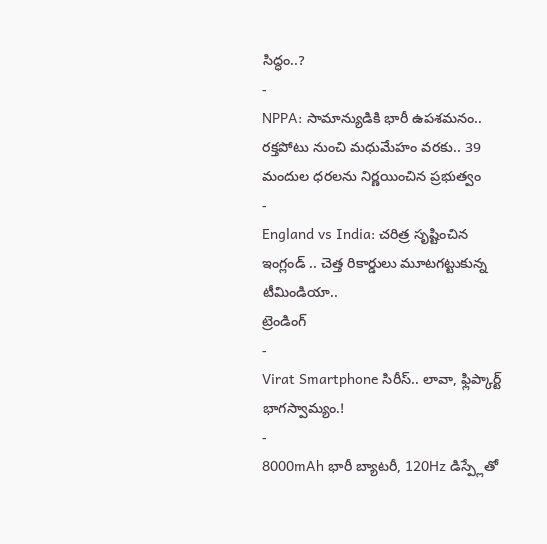సిద్ధం..?
-
NPPA: సామాన్యుడికి భారీ ఉపశమనం.. రక్తపోటు నుంచి మధుమేహం వరకు.. 39 మందుల ధరలను నిర్ణయించిన ప్రభుత్వం
-
England vs India: చరిత్ర సృష్టించిన ఇంగ్లండ్ .. చెత్త రికార్డులు మూటగట్టుకున్న టీమిండియా..
ట్రెండింగ్
-
Virat Smartphone సిరీస్.. లావా, ఫ్లిప్కార్ట్ భాగస్వామ్యం.!
-
8000mAh భారీ బ్యాటరీ, 120Hz డిస్ప్లేతో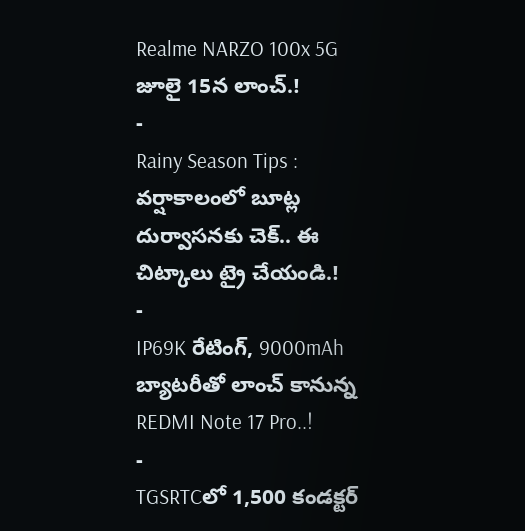Realme NARZO 100x 5G జూలై 15న లాంచ్.!
-
Rainy Season Tips : వర్షాకాలంలో బూట్ల దుర్వాసనకు చెక్.. ఈ చిట్కాలు ట్రై చేయండి.!
-
IP69K రేటింగ్, 9000mAh బ్యాటరీతో లాంచ్ కానున్న REDMI Note 17 Pro..!
-
TGSRTCలో 1,500 కండక్టర్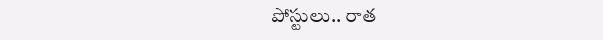పోస్టులు.. రాత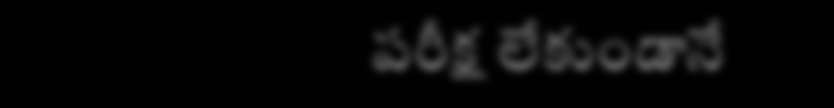పరీక్ష లేకుండానే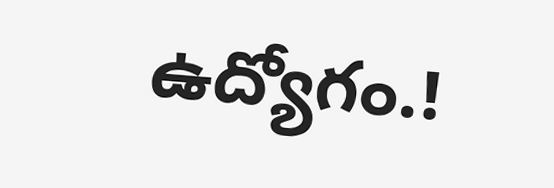ఉద్యోగం.!